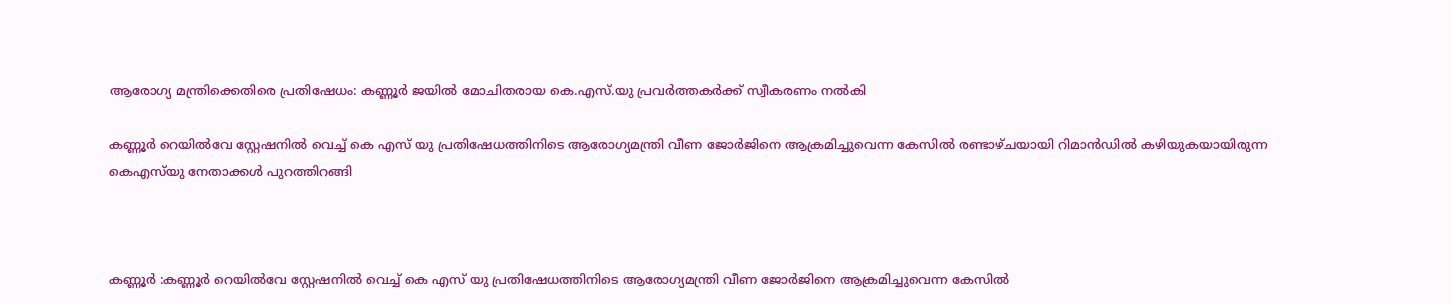ആരോഗ്യ മന്ത്രിക്കെതിരെ പ്രതിഷേധം: കണ്ണൂർ ജയിൽ മോചിതരായ കെ.എസ്.യു പ്രവർത്തകർക്ക് സ്വീകരണം നൽകി

കണ്ണൂർ റെയിൽവേ സ്റ്റേഷനിൽ വെച്ച് കെ എസ്‌ യു പ്രതിഷേധത്തിനിടെ ആരോഗ്യമന്ത്രി വീണ ജോർജിനെ ആക്രമിച്ചുവെന്ന കേസിൽ രണ്ടാഴ്ചയായി റിമാൻഡിൽ കഴിയുകയായിരുന്ന കെഎസ്‌യു നേതാക്കൾ പുറത്തിറങ്ങി



കണ്ണൂർ :കണ്ണൂർ റെയിൽവേ സ്റ്റേഷനിൽ വെച്ച് കെ എസ്‌ യു പ്രതിഷേധത്തിനിടെ ആരോഗ്യമന്ത്രി വീണ ജോർജിനെ ആക്രമിച്ചുവെന്ന കേസിൽ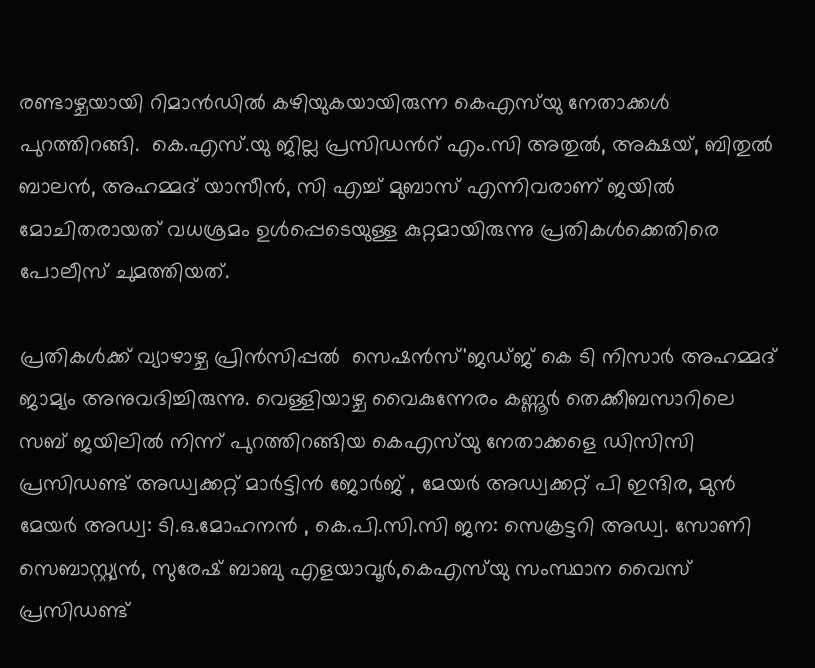രണ്ടാഴ്ചയായി റിമാൻഡിൽ കഴിയുകയായിരുന്ന കെഎസ്‌യു നേതാക്കൾ പുറത്തിറങ്ങി.  കെ.എസ്.യു ജില്ല പ്രസിഡൻറ് എം.സി അതുൽ, അക്ഷയ്, ബിതുൽ ബാലൻ, അഹമ്മദ് യാസീൻ, സി എച്ച് മുബാസ് എന്നിവരാണ് ജയിൽ മോചിതരായത് വധശ്രമം ഉൾപ്പെടെയുള്ള കുറ്റമായിരുന്നു പ്രതികൾക്കെതിരെ പോലീസ് ചുമത്തിയത്.

പ്രതികൾക്ക് വ്യാഴാഴ്ച പ്രിൻസിപ്പൽ  സെഷൻസ്'ജഡ്ജ് കെ ടി നിസാർ അഹമ്മദ് ജാമ്യം അനുവദിച്ചിരുന്നു. വെള്ളിയാഴ്ച വൈകുന്നേരം കണ്ണൂർ തെക്കീബസാറിലെ സബ് ജയിലിൽ നിന്ന് പുറത്തിറങ്ങിയ കെഎസ്‌യു നേതാക്കളെ ഡിസിസി പ്രസിഡണ്ട് അഡ്വക്കറ്റ് മാർട്ടിൻ ജോർജ് , മേയർ അഡ്വക്കറ്റ് പി ഇന്ദിര, മുൻ മേയർ അഡ്വ: ടി.ഒ.മോഹനൻ , കെ.പി.സി.സി ജന: സെക്രട്ടറി അഡ്വ. സോണി സെബാസ്റ്റ്യൻ, സുരേഷ് ബാബു എളയാവൂർ,കെഎസ്‌യു സംസ്ഥാന വൈസ് പ്രസിഡണ്ട്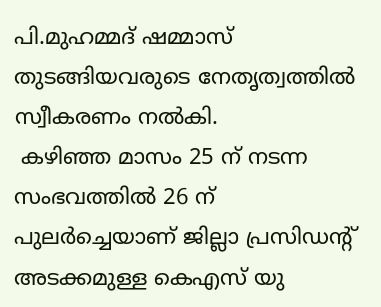പി.മുഹമ്മദ് ഷമ്മാസ് തുടങ്ങിയവരുടെ നേതൃത്വത്തിൽ  സ്വീകരണം നൽകി.
 കഴിഞ്ഞ മാസം 25 ന് നടന്ന സംഭവത്തിൽ 26 ന് പുലർച്ചെയാണ് ജില്ലാ പ്രസിഡന്റ് അടക്കമുള്ള കെഎസ് യു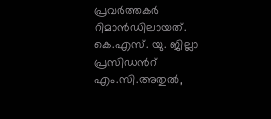പ്രവർത്തകർ റിമാൻഡിലായത്. കെ.എസ്. യു. ജില്ലാ പ്രസിഡൻറ് എം.സി.അതുൽ,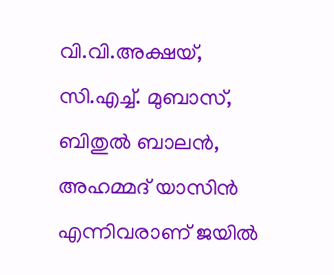വി.വി.അക്ഷയ്, സി.എച്ച്. മുബാസ്, ബിതുൽ ബാലൻ, അഹമ്മദ് യാസിൻ  എന്നിവരാണ് ജയിൽ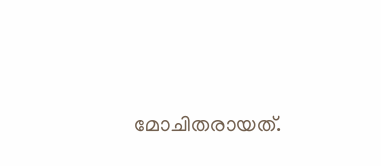മോചിതരായത്.